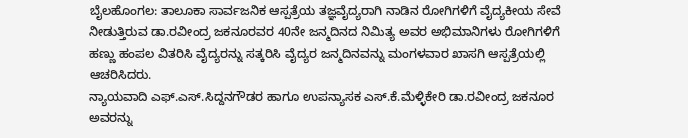ಬೈಲಹೊಂಗಲ: ತಾಲೂಕಾ ಸಾರ್ವಜನಿಕ ಆಸ್ಪತ್ರೆಯ ತಜ್ಞವೈದ್ಯರಾಗಿ ನಾಡಿನ ರೋಗಿಗಳಿಗೆ ವೈದ್ಯಕೀಯ ಸೇವೆ ನೀಡುತ್ತಿರುವ ಡಾ.ರವೀಂದ್ರ ಜಕನೂರವರ 40ನೇ ಜನ್ಮದಿನದ ನಿಮಿತ್ಯ ಅವರ ಅಭಿಮಾನಿಗಳು ರೋಗಿಗಳಿಗೆ ಹಣ್ಣು ಹಂಪಲ ವಿತರಿಸಿ ವೈದ್ಯರನ್ನು ಸತ್ಕರಿಸಿ ವೈದ್ಯರ ಜನ್ಮದಿನವನ್ನು ಮಂಗಳವಾರ ಖಾಸಗಿ ಆಸ್ಪತ್ರೆಯಲ್ಲಿ ಆಚರಿಸಿದರು.
ನ್ಯಾಯವಾದಿ ಎಫ್.ಎಸ್.ಸಿದ್ದನಗೌಡರ ಹಾಗೂ ಉಪನ್ಯಾಸಕ ಎಸ್.ಕೆ.ಮೆಳ್ಳಿಕೇರಿ ಡಾ.ರವೀಂದ್ರ ಜಕನೂರ ಅವರನ್ನು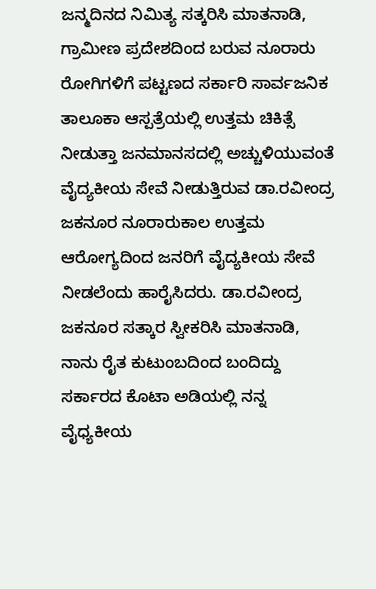ಜನ್ಮದಿನದ ನಿಮಿತ್ಯ ಸತ್ಕರಿಸಿ ಮಾತನಾಡಿ, ಗ್ರಾಮೀಣ ಪ್ರದೇಶದಿಂದ ಬರುವ ನೂರಾರು ರೋಗಿಗಳಿಗೆ ಪಟ್ಟಣದ ಸರ್ಕಾರಿ ಸಾರ್ವಜನಿಕ ತಾಲೂಕಾ ಆಸ್ಪತ್ರೆಯಲ್ಲಿ ಉತ್ತಮ ಚಿಕಿತ್ಸೆ ನೀಡುತ್ತಾ ಜನಮಾನಸದಲ್ಲಿ ಅಚ್ಚುಳಿಯುವಂತೆ ವೈದ್ಯಕೀಯ ಸೇವೆ ನೀಡುತ್ತಿರುವ ಡಾ.ರವೀಂದ್ರ ಜಕನೂರ ನೂರಾರುಕಾಲ ಉತ್ತಮ ಆರೋಗ್ಯದಿಂದ ಜನರಿಗೆ ವೈದ್ಯಕೀಯ ಸೇವೆ ನೀಡಲೆಂದು ಹಾರೈಸಿದರು. ಡಾ.ರವೀಂದ್ರ ಜಕನೂರ ಸತ್ಕಾರ ಸ್ವೀಕರಿಸಿ ಮಾತನಾಡಿ, ನಾನು ರೈತ ಕುಟುಂಬದಿಂದ ಬಂದಿದ್ದು ಸರ್ಕಾರದ ಕೊಟಾ ಅಡಿಯಲ್ಲಿ ನನ್ನ ವೈಧ್ಯಕೀಯ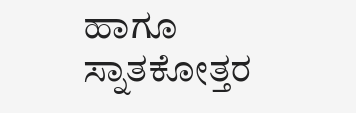ಹಾಗೂ ಸ್ನಾತಕೋತ್ತರ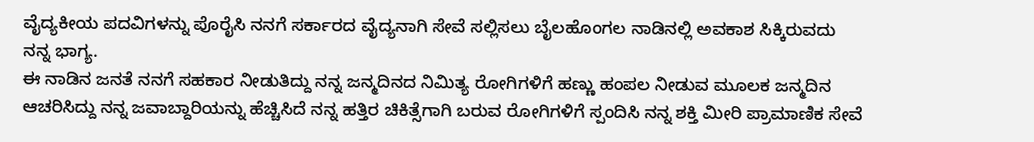ವೈದ್ಯಕೀಯ ಪದವಿಗಳನ್ನು ಪೊರೈಸಿ ನನಗೆ ಸರ್ಕಾರದ ವೈದ್ಯನಾಗಿ ಸೇವೆ ಸಲ್ಲಿಸಲು ಬೈಲಹೊಂಗಲ ನಾಡಿನಲ್ಲಿ ಅವಕಾಶ ಸಿಕ್ಕಿರುವದು ನನ್ನ ಭಾಗ್ಯ.
ಈ ನಾಡಿನ ಜನತೆ ನನಗೆ ಸಹಕಾರ ನೀಡುತಿದ್ದು ನನ್ನ ಜನ್ಮದಿನದ ನಿಮಿತ್ಯ ರೋಗಿಗಳಿಗೆ ಹಣ್ಣು ಹಂಪಲ ನೀಡುವ ಮೂಲಕ ಜನ್ಮದಿನ ಆಚರಿಸಿದ್ದು ನನ್ನ ಜವಾಬ್ದಾರಿಯನ್ನು ಹೆಚ್ಚಿಸಿದೆ ನನ್ನ ಹತ್ತಿರ ಚಿಕಿತ್ಸೆಗಾಗಿ ಬರುವ ರೋಗಿಗಳಿಗೆ ಸ್ಪಂದಿಸಿ ನನ್ನ ಶಕ್ತಿ ಮೀರಿ ಪ್ರಾಮಾಣಿಕ ಸೇವೆ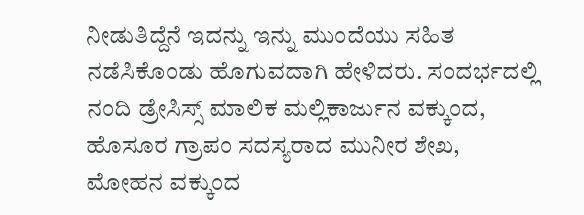ನೀಡುತಿದ್ದೆನೆ ಇದನ್ನು ಇನ್ನು ಮುಂದೆಯು ಸಹಿತ ನಡೆಸಿಕೊಂಡು ಹೊಗುವದಾಗಿ ಹೇಳಿದರು. ಸಂದರ್ಭದಲ್ಲಿ ನಂದಿ ಡ್ರೇಸಿಸ್ಸ್ ಮಾಲಿಕ ಮಲ್ಲಿಕಾರ್ಜುನ ವಕ್ಕುಂದ, ಹೊಸೂರ ಗ್ರಾಪಂ ಸದಸ್ಯರಾದ ಮುನೀರ ಶೇಖ, ಮೋಹನ ವಕ್ಕುಂದ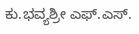ಕು.ಭವ್ಯಶ್ರೀ ಎಫ್.ಎಸ್.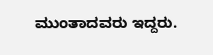ಮುಂತಾದವರು ಇದ್ದರು.